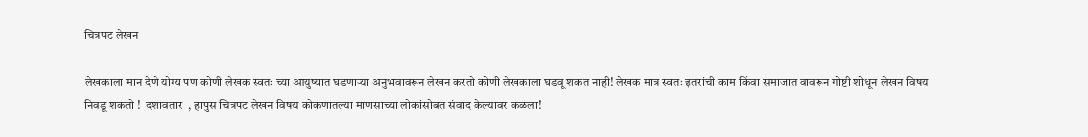चित्रपट लेखन

लेखकाला मान देणे योग्य पण कोणी लेखक स्वतः च्या आयुष्यात घडणाऱ्या अनुभवावरून लेखन करतो कोणी लेखकाला घडवू शकत नाही! लेखक मात्र स्वतः इतरांची काम किंवा समाजात वावरून गोष्टी शोधून लेखन विषय निवडू शकतो !  दशावतार  , हापुस चित्रपट लेखन विषय कोकणातल्या माणसाच्या लोकांसोबत संवाद केल्यावर कळला!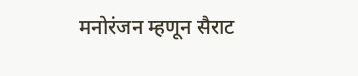मनोरंजन म्हणून सैराट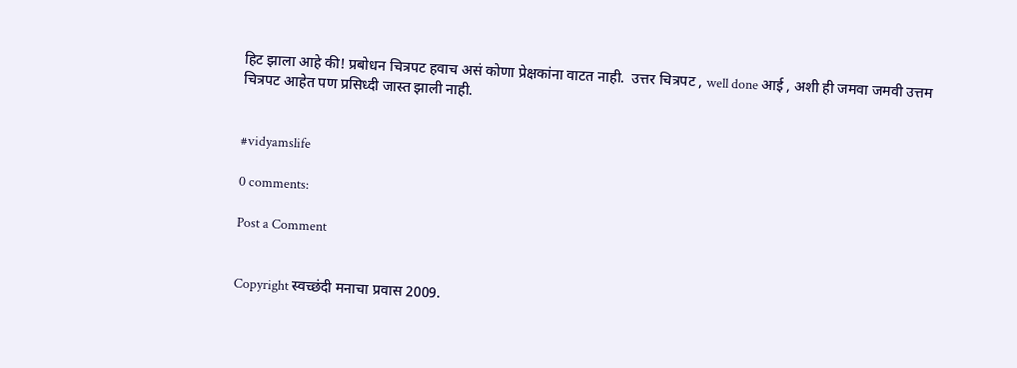हिट झाला आहे की! प्रबोधन चित्रपट हवाच असं कोणा प्रेक्षकांना वाटत नाही.  उत्तर चित्रपट , well done आई , अशी ही जमवा जमवी उत्तम चित्रपट आहेत पण प्रसिध्दी जास्त झाली नाही.


#vidyamslife

0 comments:

Post a Comment


Copyright स्वच्छंदी मनाचा प्रवास 2009.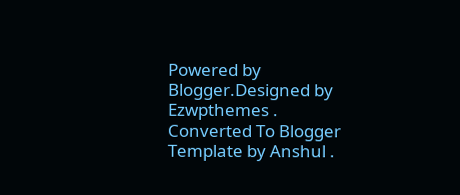Powered by Blogger.Designed by Ezwpthemes .
Converted To Blogger Template by Anshul .